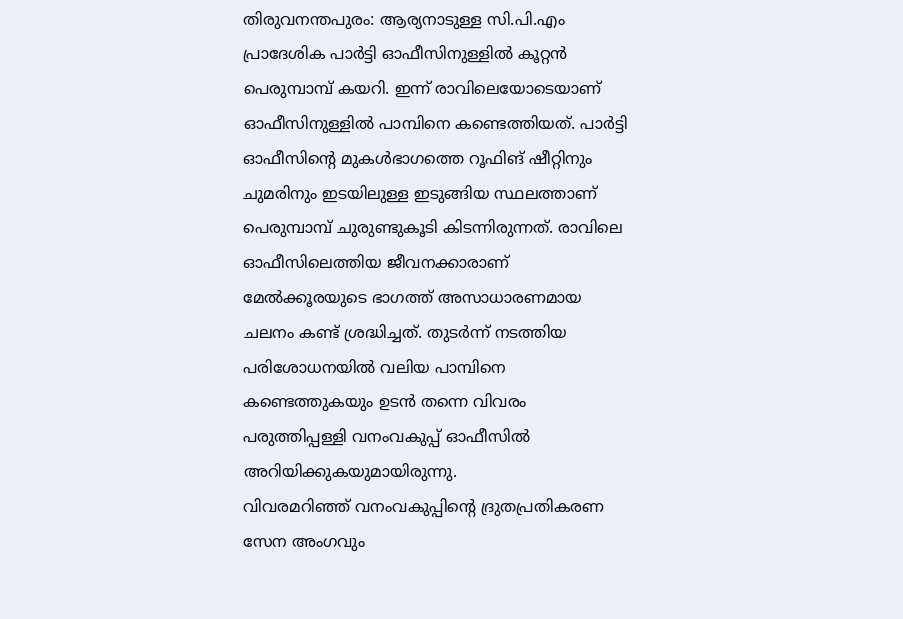തിരുവനന്തപുരം: ആര്യനാടുള്ള സി.പി.എം പ്രാദേശിക പാർട്ടി ഓഫീസിനുള്ളിൽ കൂറ്റൻ പെരുമ്പാമ്പ് കയറി. ഇന്ന് രാവിലെയോടെയാണ് ഓഫീസിനുള്ളിൽ പാമ്പിനെ കണ്ടെത്തിയത്. പാർട്ടി ഓഫീസിന്റെ മുകൾഭാഗത്തെ റൂഫിങ് ഷീറ്റിനും ചുമരിനും ഇടയിലുള്ള ഇടുങ്ങിയ സ്ഥലത്താണ് പെരുമ്പാമ്പ് ചുരുണ്ടുകൂടി കിടന്നിരുന്നത്. രാവിലെ ഓഫീസിലെത്തിയ ജീവനക്കാരാണ് മേൽക്കൂരയുടെ ഭാഗത്ത് അസാധാരണമായ ചലനം കണ്ട് ശ്രദ്ധിച്ചത്. തുടർന്ന് നടത്തിയ പരിശോധനയിൽ വലിയ പാമ്പിനെ കണ്ടെത്തുകയും ഉടൻ തന്നെ വിവരം പരുത്തിപ്പള്ളി വനംവകുപ്പ് ഓഫീസിൽ അറിയിക്കുകയുമായിരുന്നു.
വിവരമറിഞ്ഞ് വനംവകുപ്പിന്റെ ദ്രുതപ്രതികരണ സേന അംഗവും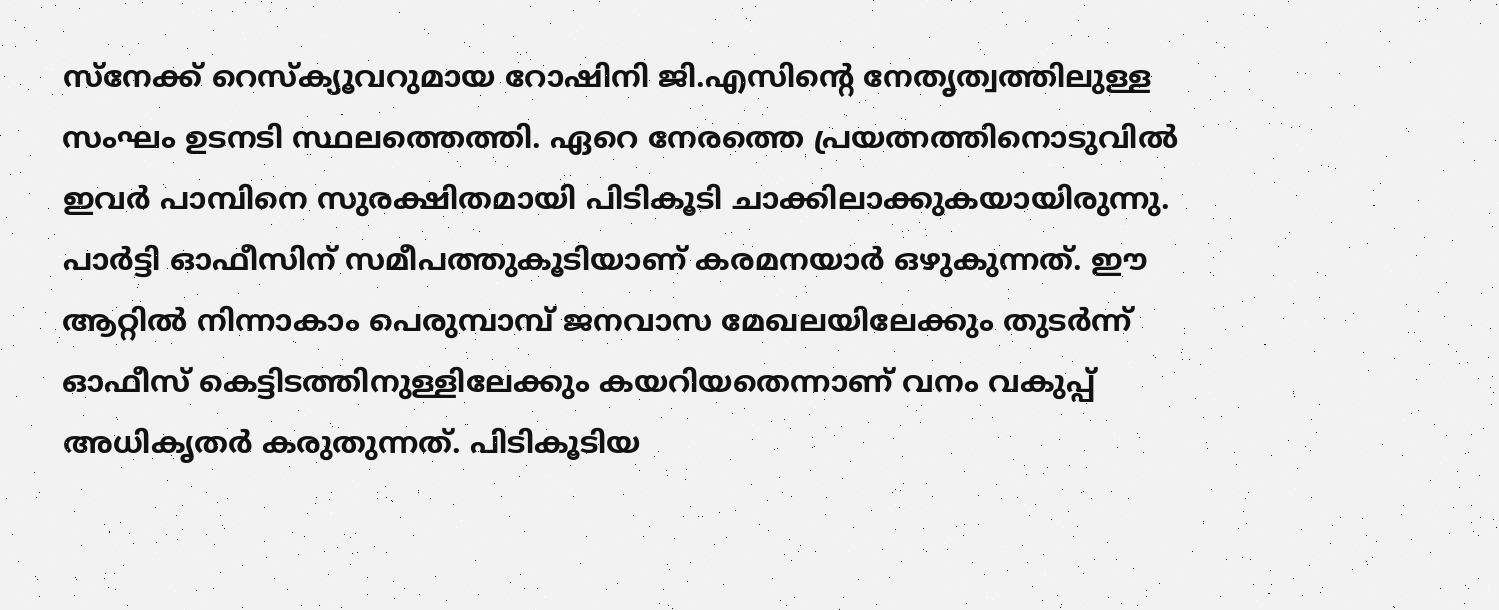സ്നേക്ക് റെസ്ക്യൂവറുമായ റോഷിനി ജി.എസിന്റെ നേതൃത്വത്തിലുള്ള സംഘം ഉടനടി സ്ഥലത്തെത്തി. ഏറെ നേരത്തെ പ്രയത്നത്തിനൊടുവിൽ ഇവർ പാമ്പിനെ സുരക്ഷിതമായി പിടികൂടി ചാക്കിലാക്കുകയായിരുന്നു. പാർട്ടി ഓഫീസിന് സമീപത്തുകൂടിയാണ് കരമനയാർ ഒഴുകുന്നത്. ഈ ആറ്റിൽ നിന്നാകാം പെരുമ്പാമ്പ് ജനവാസ മേഖലയിലേക്കും തുടർന്ന് ഓഫീസ് കെട്ടിടത്തിനുള്ളിലേക്കും കയറിയതെന്നാണ് വനം വകുപ്പ് അധികൃതർ കരുതുന്നത്. പിടികൂടിയ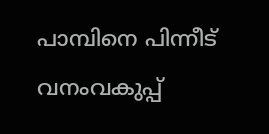പാമ്പിനെ പിന്നീട് വനംവകുപ്പ്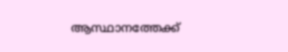ആസ്ഥാനത്തേക്ക്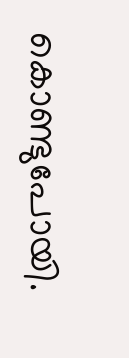കൊണ്ടുപോയി.